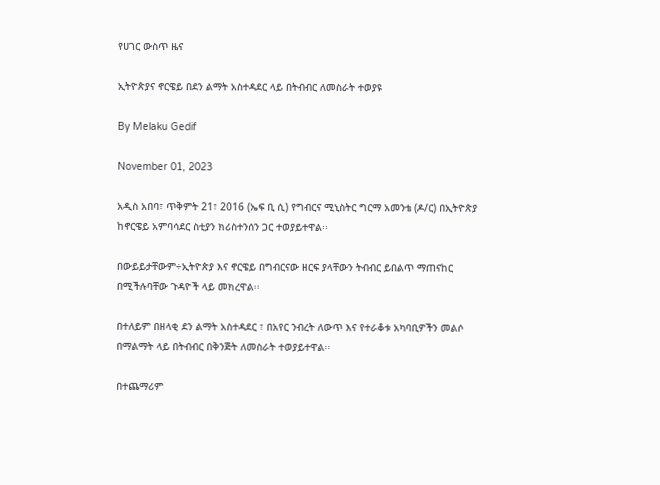የሀገር ውስጥ ዜና

ኢትዮጵያና ኖርዌይ በደን ልማት አስተዳደር ላይ በትብብር ለመስራት ተወያዩ

By Melaku Gedif

November 01, 2023

አዲስ አበባ፣ ጥቅምት 21፣ 2016 (ኤፍ ቢ ሲ) የግብርና ሚኒስትር ግርማ አመንቴ (ዶ/ር) በኢትዮጵያ ከኖርዌይ አምባሳደር ስቲያን ክሪስተንሰን ጋር ተወያይተዋል፡፡

በውይይታቸውም÷ኢትዮጵያ እና ኖርዌይ በግብርናው ዘርፍ ያላቸውን ትብብር ይበልጥ ማጠናከር በሚችሉባቸው ጉዳዮች ላይ መክረዋል፡፡

በተለይም በዘላቂ ደን ልማት አስተዳደር ፣ በአየር ንብረት ለውጥ እና የተራቆቱ አካባቢዎችን መልሶ በማልማት ላይ በትብብር በቅንጅት ለመስራት ተወያይተዋል፡፡

በተጨማሪም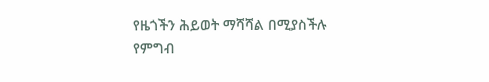የዜጎችን ሕይወት ማሻሻል በሚያስችሉ የምግብ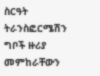ስርዓት ትራንስፎርሜሽን ግቦች ዙሪያ መምከራቸውን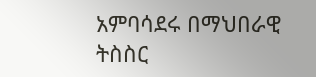አምባሳደሩ በማህበራዊ ትስስር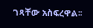ገጻቸው አስፍረዋል፡፡